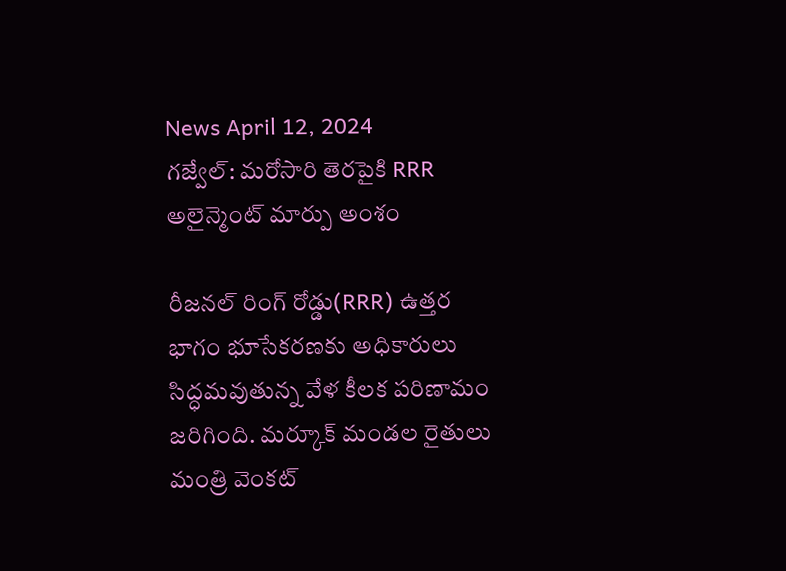News April 12, 2024
గజ్వేల్: మరోసారి తెరపైకి RRR అలైన్మెంట్ మార్పు అంశం

రీజనల్ రింగ్ రోడ్డు(RRR) ఉత్తర భాగం భూసేకరణకు అధికారులు సిద్ధమవుతున్న వేళ కీలక పరిణామం జరిగింది. మర్కూక్ మండల రైతులు మంత్రి వెంకట్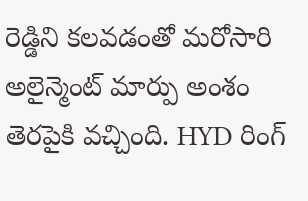రెడ్డిని కలవడంతో మరోసారి అలైన్మెంట్ మార్పు అంశం తెరపైకి వచ్చింది. HYD రింగ్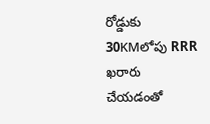రోడ్డుకు 30KMలోపు RRR ఖరారు చేయడంతో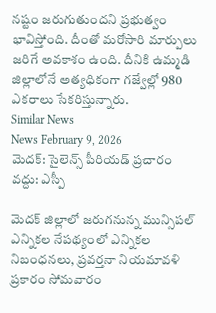నష్టం జరుగుతుందని ప్రభుత్వం భావిస్తోంది. దీంతో మరోసారి మార్పులు జరిగే అవకాశం ఉంది. దీనికి ఉమ్మడి జిల్లాలోనే అత్యధికంగా గజ్వేల్లో 980 ఎకరాలు సేకరిస్తున్నారు.
Similar News
News February 9, 2026
మెదక్: సైలెన్స్ పీరియడ్ ప్రచారం వద్దు: ఎస్పీ

మెదక్ జిల్లాలో జరుగనున్న మున్సిపల్ ఎన్నికల నేపథ్యంలో ఎన్నికల నిబంధనలు, ప్రవర్తనా నియమావళి ప్రకారం సోమవారం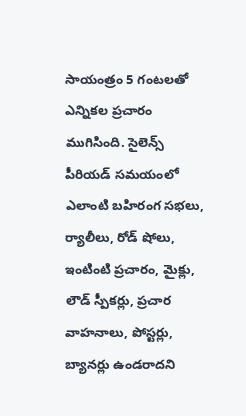సాయంత్రం 5 గంటలతో ఎన్నికల ప్రచారం ముగిసింది. సైలెన్స్ పీరియడ్ సమయంలో ఎలాంటి బహిరంగ సభలు, ర్యాలీలు, రోడ్ షోలు, ఇంటింటి ప్రచారం, మైక్లు, లౌడ్ స్పీకర్లు, ప్రచార వాహనాలు, పోస్టర్లు, బ్యానర్లు ఉండరాదని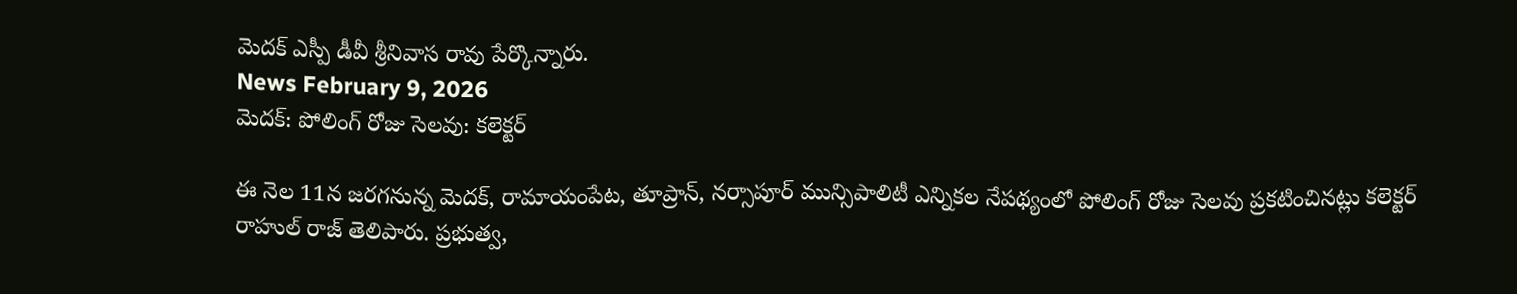మెదక్ ఎస్పీ డీవీ శ్రీనివాస రావు పేర్కొన్నారు.
News February 9, 2026
మెదక్: పోలింగ్ రోజు సెలవు: కలెక్టర్

ఈ నెల 11న జరగనున్న మెదక్, రామాయంపేట, తూప్రాన్, నర్సాపూర్ మున్సిపాలిటీ ఎన్నికల నేపథ్యంలో పోలింగ్ రోజు సెలవు ప్రకటించినట్లు కలెక్టర్ రాహుల్ రాజ్ తెలిపారు. ప్రభుత్వ,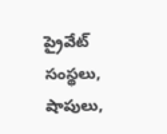ప్రైవేట్ సంస్థలు, షాపులు,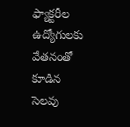ఫ్యాక్టరీల ఉద్యోగులకు వేతనంతో కూడిన సెలవు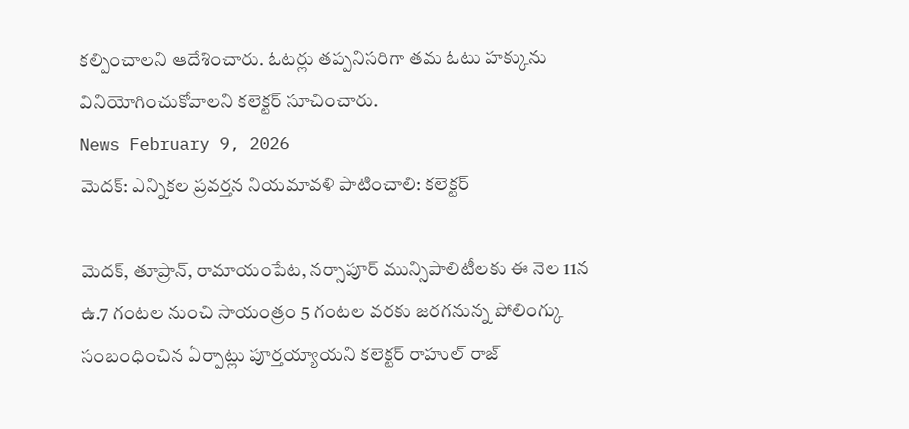కల్పించాలని ఆదేశించారు. ఓటర్లు తప్పనిసరిగా తమ ఓటు హక్కును వినియోగించుకోవాలని కలెక్టర్ సూచించారు.
News February 9, 2026
మెదక్: ఎన్నికల ప్రవర్తన నియమావళి పాటించాలి: కలెక్టర్

మెదక్, తూప్రాన్, రామాయంపేట, నర్సాపూర్ మున్సిపాలిటీలకు ఈ నెల 11న ఉ.7 గంటల నుంచి సాయంత్రం 5 గంటల వరకు జరగనున్న పోలింగ్కు సంబంధించిన ఏర్పాట్లు పూర్తయ్యాయని కలెక్టర్ రాహుల్ రాజ్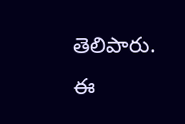తెలిపారు. ఈ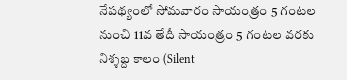నేపథ్యంలో సోమవారం సాయంత్రం 5 గంటల నుంచి 11వ తేదీ సాయంత్రం 5 గంటల వరకు నిశ్శబ్ద కాలం (Silent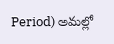Period) అమల్లో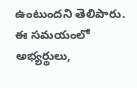ఉంటుందని తెలిపారు. ఈ సమయంలో అభ్యర్థులు,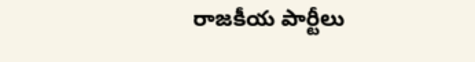రాజకీయ పార్టీలు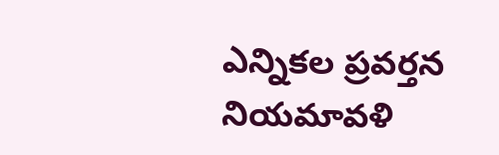ఎన్నికల ప్రవర్తన నియమావళి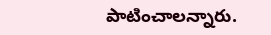పాటించాలన్నారు.